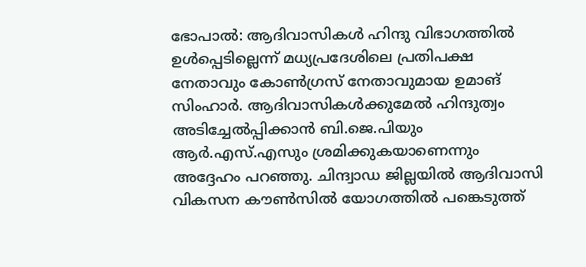ഭോപാൽ: ആദിവാസികൾ ഹിന്ദു വിഭാഗത്തിൽ ഉൾപ്പെടില്ലെന്ന് മധ്യപ്രദേശിലെ പ്രതിപക്ഷ നേതാവും കോൺഗ്രസ് നേതാവുമായ ഉമാങ് സിംഹാർ. ആദിവാസികൾക്കുമേൽ ഹിന്ദുത്വം അടിച്ചേൽപ്പിക്കാൻ ബി.ജെ.പിയും ആർ.എസ്.എസും ശ്രമിക്കുകയാണെന്നും അദ്ദേഹം പറഞ്ഞു. ചിന്ദ്വാഡ ജില്ലയിൽ ആദിവാസി വികസന കൗൺസിൽ യോഗത്തിൽ പങ്കെടുത്ത്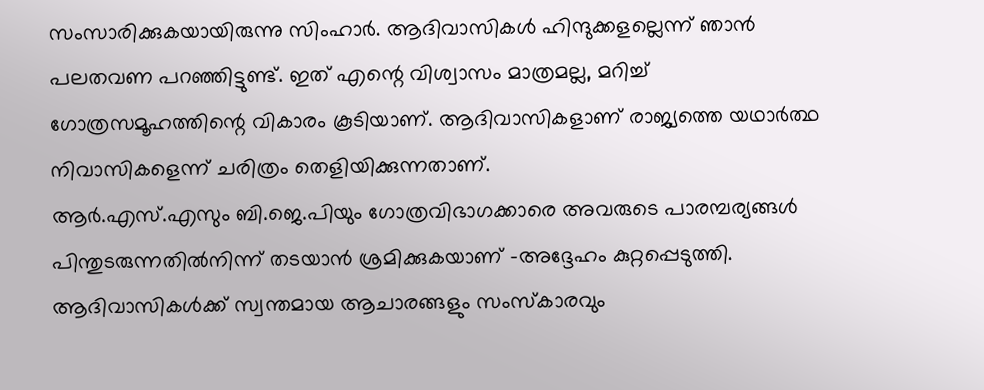സംസാരിക്കുകയായിരുന്നു സിംഹാർ. ആദിവാസികൾ ഹിന്ദുക്കളല്ലെന്ന് ഞാൻ പലതവണ പറഞ്ഞിട്ടുണ്ട്. ഇത് എന്റെ വിശ്വാസം മാത്രമല്ല, മറിച്ച് ഗോത്രസമൂഹത്തിന്റെ വികാരം കൂടിയാണ്. ആദിവാസികളാണ് രാജ്യത്തെ യഥാർത്ഥ നിവാസികളെന്ന് ചരിത്രം തെളിയിക്കുന്നതാണ്.
ആർ.എസ്.എസും ബി.ജെ.പിയും ഗോത്രവിഭാഗക്കാരെ അവരുടെ പാരമ്പര്യങ്ങൾ പിന്തുടരുന്നതിൽനിന്ന് തടയാൻ ശ്രമിക്കുകയാണ് -അദ്ദേഹം കുറ്റപ്പെടുത്തി. ആദിവാസികൾക്ക് സ്വന്തമായ ആചാരങ്ങളും സംസ്കാരവും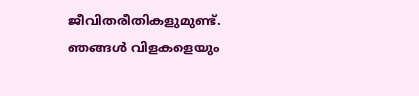ജീവിതരീതികളുമുണ്ട്. ഞങ്ങൾ വിളകളെയും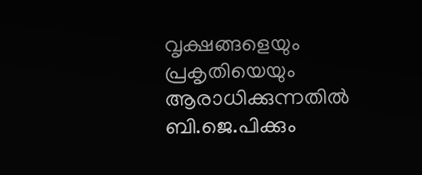വൃക്ഷങ്ങളെയും പ്രകൃതിയെയും ആരാധിക്കുന്നതിൽ ബി.ജെ.പിക്കും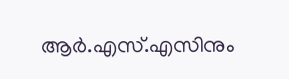ആർ.എസ്.എസിനും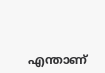എന്താണ്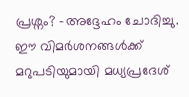പ്രശ്നം? -അദ്ദേഹം ചോദിച്ചു. ഈ വിമർശനങ്ങൾക്ക് മറുപടിയുമായി മധ്യപ്രദേശ്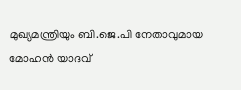മുഖ്യമന്ത്രിയും ബി.ജെ.പി നേതാവുമായ മോഹൻ യാദവ്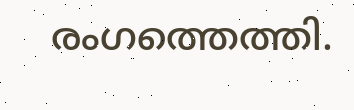രംഗത്തെത്തി.